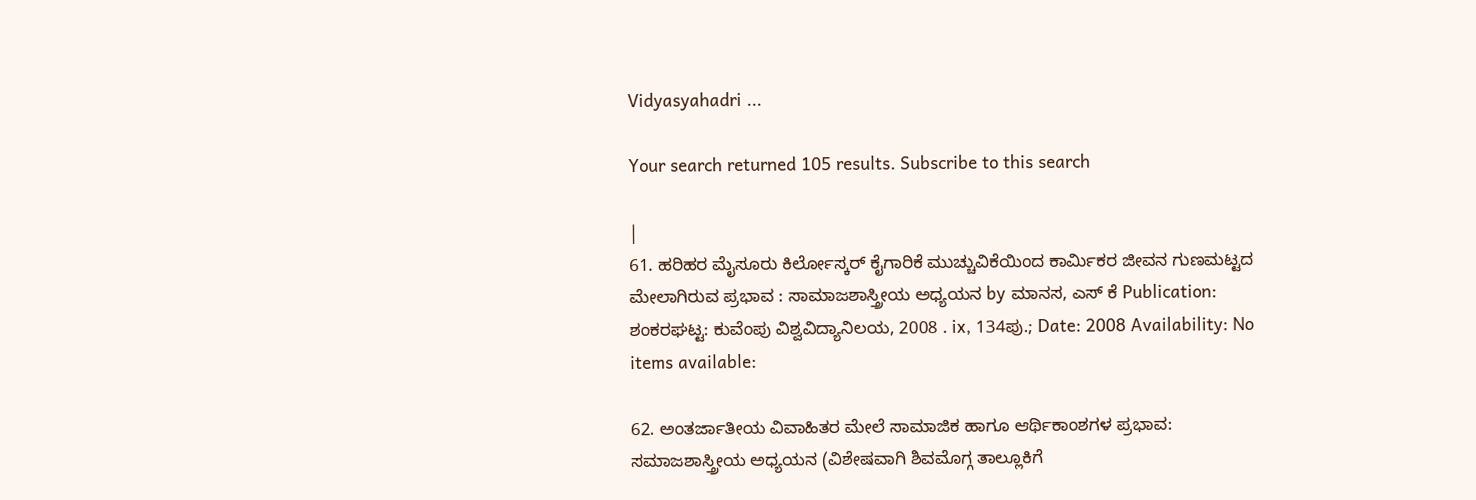Vidyasyahadri ...

Your search returned 105 results. Subscribe to this search

|
61. ಹರಿಹರ ಮೈಸೂರು ಕಿರ್ಲೋಸ್ಕರ್ ಕೈಗಾರಿಕೆ ಮುಚ್ಚುವಿಕೆಯಿಂದ ಕಾರ್ಮಿಕರ ಜೀವನ ಗುಣಮಟ್ಟದ ಮೇಲಾಗಿರುವ ಪ್ರಭಾವ : ಸಾಮಾಜಶಾಸ್ತ್ರೀಯ ಅಧ್ಯಯನ by ಮಾನಸ, ಎಸ್ ಕೆ Publication: ಶಂಕರಘಟ್ಟ: ಕುವೆಂಪು ವಿಶ್ವವಿದ್ಯಾನಿಲಯ, 2008 . ix, 134ಪು.; Date: 2008 Availability: No items available:

62. ಅಂತರ್ಜಾತೀಯ ವಿವಾಹಿತರ ಮೇಲೆ ಸಾಮಾಜಿಕ ಹಾಗೂ ಆರ್ಥಿಕಾಂಶಗಳ ಪ್ರಭಾವ: ಸಮಾಜಶಾಸ್ತ್ರೀಯ ಅಧ್ಯಯನ (ವಿಶೇಷವಾಗಿ ಶಿವಮೊಗ್ಗ ತಾಲ್ಲೂಕಿಗೆ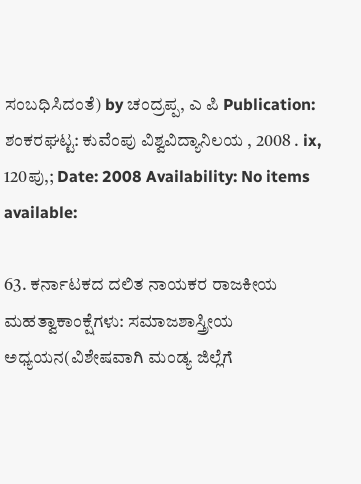ಸಂಬಧಿಸಿದಂತೆ) by ಚಂದ್ರಪ್ಪ, ಎ ಪಿ Publication: ಶಂಕರಘಟ್ಟ: ಕುವೆಂಪು ವಿಶ್ವವಿದ್ಯಾನಿಲಯ , 2008 . ix, 120ಪು,; Date: 2008 Availability: No items available:

63. ಕರ್ನಾಟಕದ ದಲಿತ ನಾಯಕರ ರಾಜಕೀಯ ಮಹತ್ವಾಕಾಂಕ್ಷೆಗಳು: ಸಮಾಜಶಾಸ್ತ್ರೀಯ ಅಧ್ಯಯನ(ವಿಶೇಷವಾಗಿ ಮಂಡ್ಯ ಜಿಲ್ಲೆಗೆ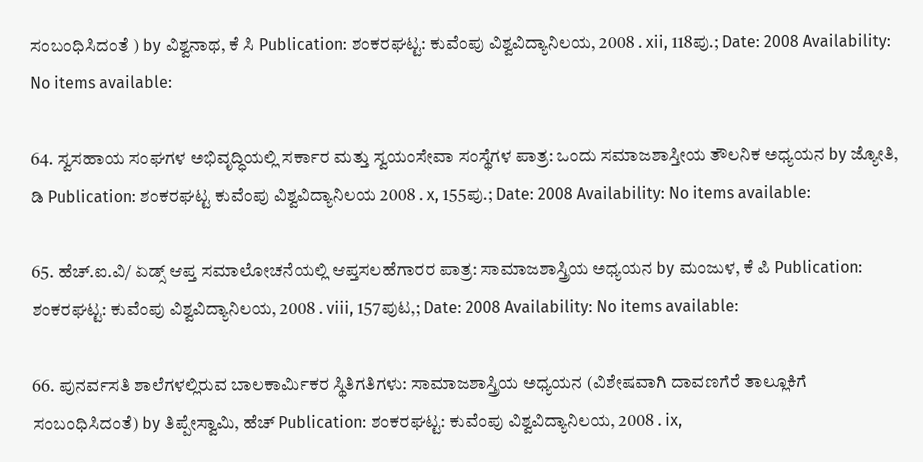ಸಂಬಂಧಿಸಿದಂತೆ ) by ವಿಶ್ವನಾಥ, ಕೆ ಸಿ Publication: ಶಂಕರಘಟ್ಟ: ಕುವೆಂಪು ವಿಶ್ವವಿದ್ಯಾನಿಲಯ, 2008 . xii, 118ಪು.; Date: 2008 Availability: No items available:

64. ಸ್ವಸಹಾಯ ಸಂಘಗಳ ಅಭಿವೃದ್ಧಿಯಲ್ಲಿ ಸರ್ಕಾರ ಮತ್ತು ಸ್ವಯಂಸೇವಾ ಸಂಸ್ಥೆಗಳ ಪಾತ್ರ: ಒಂದು ಸಮಾಜಶಾಸ್ತೀಯ ತೌಲನಿಕ ಅಧ್ಯಯನ by ಜ್ಯೋತಿ, ಡಿ Publication: ಶಂಕರಘಟ್ಟ ಕುವೆಂಪು ವಿಶ್ವವಿದ್ಯಾನಿಲಯ 2008 . x, 155ಪು.; Date: 2008 Availability: No items available:

65. ಹೆಚ್.ಐ.ವಿ/ ಏಡ್ಸ್ ಆಪ್ತ ಸಮಾಲೋಚನೆಯಲ್ಲಿ ಆಪ್ತಸಲಹೆಗಾರರ ಪಾತ್ರ: ಸಾಮಾಜಶಾಸ್ತ್ರಿಯ ಅಧ್ಯಯನ by ಮಂಜುಳ, ಕೆ ಪಿ Publication: ಶಂಕರಘಟ್ಟ: ಕುವೆಂಪು ವಿಶ್ವವಿದ್ಯಾನಿಲಯ, 2008 . viii, 157ಪುಟ,; Date: 2008 Availability: No items available:

66. ಪುನರ್ವಸತಿ ಶಾಲೆಗಳಲ್ಲಿರುವ ಬಾಲಕಾರ್ಮಿಕರ ಸ್ಥಿತಿಗತಿಗಳು: ಸಾಮಾಜಶಾಸ್ತ್ರಿಯ ಅಧ್ಯಯನ (ವಿಶೇಷವಾಗಿ ದಾವಣಗೆರೆ ತಾಲ್ಲೂಕಿಗೆ ಸಂಬಂಧಿಸಿದಂತೆ) by ತಿಪ್ಪೇಸ್ವಾಮಿ, ಹೆಚ್ Publication: ಶಂಕರಘಟ್ಟ: ಕುವೆಂಪು ವಿಶ್ವವಿದ್ಯಾನಿಲಯ, 2008 . ix,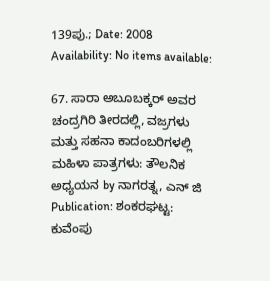139ಪು.; Date: 2008 Availability: No items available:

67. ಸಾರಾ ಅಬೂಬಕ್ಕರ್ ಅವರ ಚಂದ್ರಗಿರಿ ತೀರದಲ್ಲಿ, ವಜ್ರಗಳು ಮತ್ತು ಸಹನಾ ಕಾದಂಬರಿಗಳಲ್ಲಿ ಮಹಿಳಾ ಪಾತ್ರಗಳು: ತೌಲನಿಕ ಅಧ್ಯಯನ by ನಾಗರತ್ನ, ಎನ್ ಜಿ Publication: ಶಂಕರಘಟ್ಟ: ಕುವೆಂಪು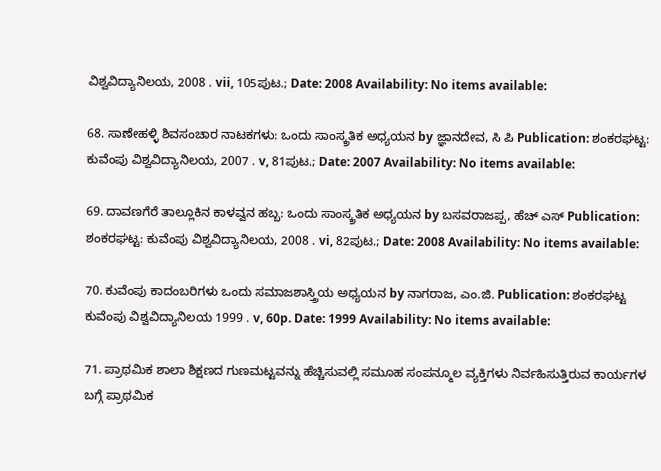ವಿಶ್ವವಿದ್ಯಾನಿಲಯ, 2008 . vii, 105ಪುಟ.; Date: 2008 Availability: No items available:

68. ಸಾಣೇಹಳ್ಳಿ ಶಿವಸಂಚಾರ ನಾಟಕಗಳು: ಒಂದು ಸಾಂಸ್ಕ್ರತಿಕ ಅಧ್ಯಯನ by ಜ್ಞಾನದೇವ, ಸಿ ಪಿ Publication: ಶಂಕರಘಟ್ಟ: ಕುವೆಂಪು ವಿಶ್ವವಿದ್ಯಾನಿಲಯ, 2007 . v, 81ಪುಟ.; Date: 2007 Availability: No items available:

69. ದಾವಣಗೆರೆ ತಾಲ್ಲೂಕಿನ ಕಾಳವ್ವನ ಹಬ್ಬ: ಒಂದು ಸಾಂಸ್ಕ್ರತಿಕ ಅಧ್ಯಯನ by ಬಸವರಾಜಪ್ಪ, ಹೆಚ್ ಎಸ್ Publication: ಶಂಕರಘಟ್ಟ: ಕುವೆಂಪು ವಿಶ್ವವಿದ್ಯಾನಿಲಯ, 2008 . vi, 82ಪುಟ.; Date: 2008 Availability: No items available:

70. ಕುವೆಂಪು ಕಾದಂಬರಿಗಳು ಒಂದು ಸಮಾಜಶಾಸ್ತ್ರಿಯ ಅಧ್ಯಯನ by ನಾಗರಾಜ, ಎಂ.ಜಿ. Publication: ಶಂಕರಘಟ್ಟ ಕುವೆಂಪು ವಿಶ್ವವಿದ್ಯಾನಿಲಯ 1999 . v, 60p. Date: 1999 Availability: No items available:

71. ಪ್ರಾಥಮಿಕ ಶಾಲಾ ಶಿಕ್ಷಣದ ಗುಣಮಟ್ಟವನ್ನು ಹೆಚ್ಚಿಸುವಲ್ಲಿ ಸಮೂಹ ಸಂಪನ್ಮೂಲ ವ್ಯಕ್ತಿಗಳು ನಿರ್ವಹಿಸುತ್ತಿರುವ ಕಾರ್ಯಗಳ ಬಗ್ಗೆ ಪ್ರಾಥಮಿಕ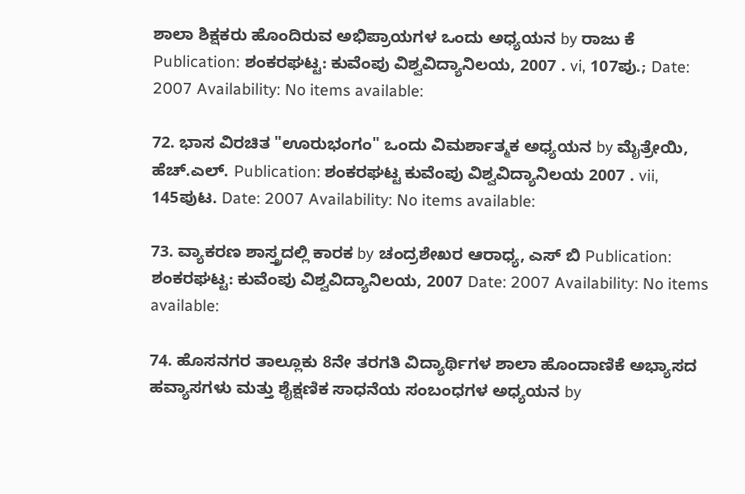ಶಾಲಾ ಶಿಕ್ಷಕರು ಹೊಂದಿರುವ ಅಭಿಪ್ರಾಯಗಳ ಒಂದು ಅಧ್ಯಯನ by ರಾಜು ಕೆ Publication: ಶಂಕರಘಟ್ಟ: ಕುವೆಂಪು ವಿಶ್ವವಿದ್ಯಾನಿಲಯ, 2007 . vi, 107ಪು.; Date: 2007 Availability: No items available:

72. ಭಾಸ ವಿರಚಿತ "ಊರುಭಂಗಂ" ಒಂದು ವಿಮರ್ಶಾತ್ಮಕ ಅಧ್ಯಯನ by ಮೈತ್ರೇಯಿ, ಹೆಚ್.ಎಲ್. Publication: ಶಂಕರಘಟ್ಟ ಕುವೆಂಪು ವಿಶ್ವವಿದ್ಯಾನಿಲಯ 2007 . vii, 145ಪುಟ. Date: 2007 Availability: No items available:

73. ವ್ಯಾಕರಣ ಶಾಸ್ತ್ರದಲ್ಲಿ ಕಾರಕ by ಚಂದ್ರಶೇಖರ ಆರಾಧ್ಯ, ಎಸ್ ಬಿ Publication: ಶಂಕರಘಟ್ಟ: ಕುವೆಂಪು ವಿಶ್ವವಿದ್ಯಾನಿಲಯ, 2007 Date: 2007 Availability: No items available:

74. ಹೊಸನಗರ ತಾಲ್ಲೂಕು 8ನೇ ತರಗತಿ ವಿದ್ಯಾರ್ಥಿಗಳ ಶಾಲಾ ಹೊಂದಾಣಿಕೆ ಅಭ್ಯಾಸದ ಹವ್ಯಾಸಗಳು ಮತ್ತು ಶೈಕ್ಷಣಿಕ ಸಾಧನೆಯ ಸಂಬಂಧಗಳ ಅಧ್ಯಯನ by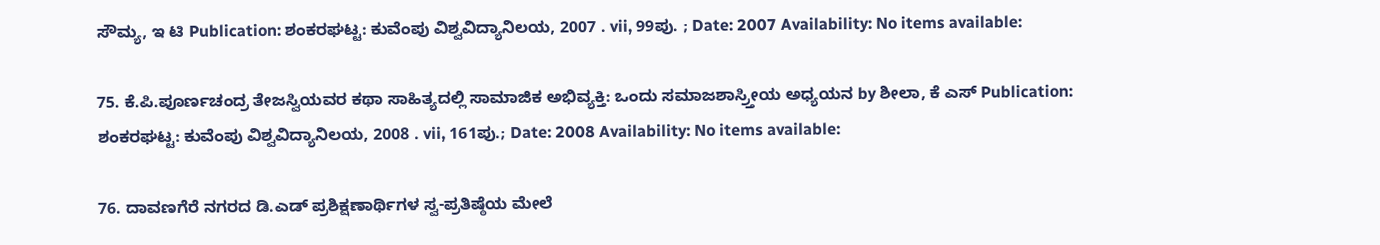ಸೌಮ್ಯ, ಇ ಟಿ Publication: ಶಂಕರಘಟ್ಟ: ಕುವೆಂಪು ವಿಶ್ವವಿದ್ಯಾನಿಲಯ, 2007 . vii, 99ಪು. ; Date: 2007 Availability: No items available:

75. ಕೆ.ಪಿ.ಪೂರ್ಣಚಂದ್ರ ತೇಜಸ್ವಿಯವರ ಕಥಾ ಸಾಹಿತ್ಯದಲ್ಲಿ ಸಾಮಾಜಿಕ ಅಭಿವ್ಯಕ್ತಿ: ಒಂದು ಸಮಾಜಶಾಸ್ರ್ತೀಯ ಅಧ್ಯಯನ by ಶೀಲಾ, ಕೆ ಎಸ್ Publication: ಶಂಕರಘಟ್ಟ: ಕುವೆಂಪು ವಿಶ್ವವಿದ್ಯಾನಿಲಯ, 2008 . vii, 161ಪು.; Date: 2008 Availability: No items available:

76. ದಾವಣಗೆರೆ ನಗರದ ಡಿ.ಎಡ್ ಪ್ರಶಿಕ್ಷಣಾರ್ಥಿಗಳ ಸ್ವ-ಪ್ರತಿಷ್ಠೆಯ ಮೇಲೆ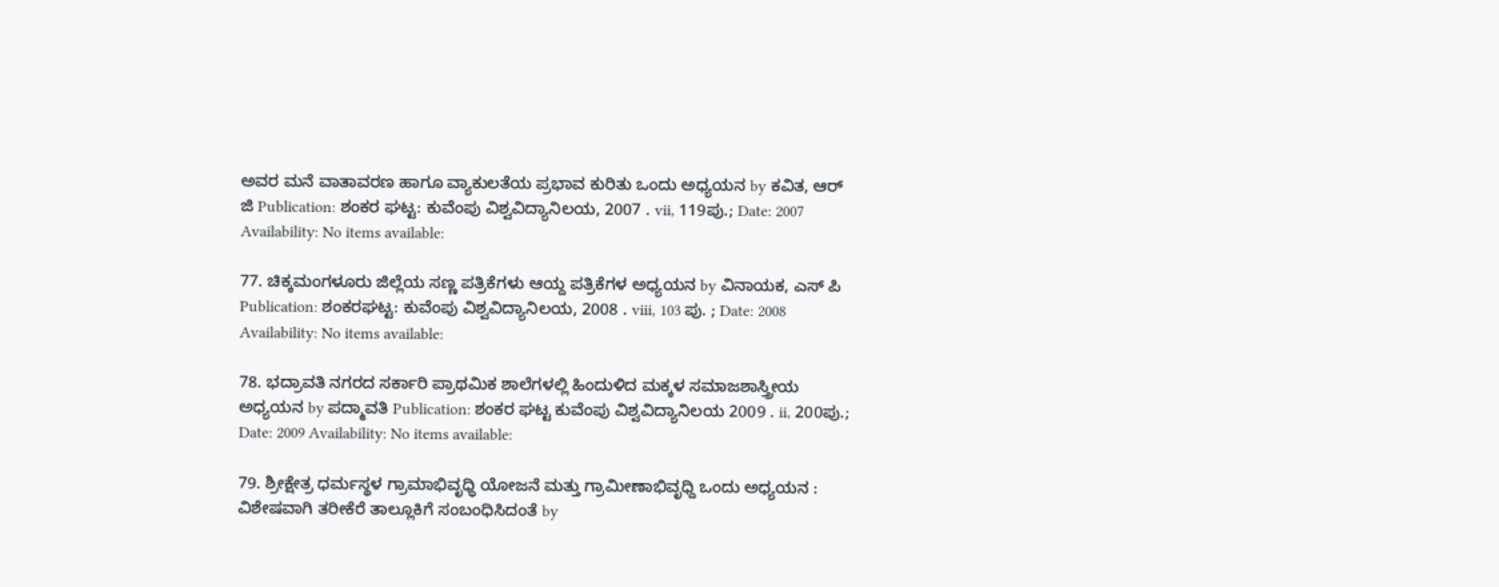ಅವರ ಮನೆ ವಾತಾವರಣ ಹಾಗೂ ವ್ಯಾಕುಲತೆಯ ಪ್ರಭಾವ ಕುರಿತು ಒಂದು ಅಧ್ಯಯನ by ಕವಿತ, ಆರ್ ಜಿ Publication: ಶಂಕರ ಘಟ್ಟ: ಕುವೆಂಪು ವಿಶ್ವವಿದ್ಯಾನಿಲಯ, 2007 . vii, 119ಪು.; Date: 2007 Availability: No items available:

77. ಚಿಕ್ಕಮಂಗಳೂರು ಜಿಲ್ಲೆಯ ಸಣ್ಣ ಪತ್ರಿಕೆಗಳು ಆಯ್ದ ಪತ್ರಿಕೆಗಳ ಅಧ್ಯಯನ by ವಿನಾಯಕ, ಎಸ್ ಪಿ Publication: ಶಂಕರಘಟ್ಟ: ಕುವೆಂಪು ವಿಶ್ವವಿದ್ಯಾನಿಲಯ, 2008 . viii, 103 ಪು. ; Date: 2008 Availability: No items available:

78. ಭದ್ರಾವತಿ ನಗರದ ಸರ್ಕಾರಿ ಪ್ರಾಥಮಿಕ ಶಾಲೆಗಳಲ್ಲಿ ಹಿಂದುಳಿದ ಮಕ್ಕಳ ಸಮಾಜಶಾಸ್ತ್ರೀಯ ಅಧ್ಯಯನ by ಪದ್ಮಾವತಿ Publication: ಶಂಕರ ಘಟ್ಟ ಕುವೆಂಪು ವಿಶ್ವವಿದ್ಯಾನಿಲಯ 2009 . ii, 200ಪು.; Date: 2009 Availability: No items available:

79. ಶ್ರೀಕ್ಷೇತ್ರ ಧರ್ಮಸ್ಥಳ ಗ್ರಾಮಾಭಿವೃಧ್ಧಿ ಯೋಜನೆ ಮತ್ತು ಗ್ರಾಮೀಣಾಭಿವೃಧ್ದಿ ಒಂದು ಅಧ್ಯಯನ : ವಿಶೇಷವಾಗಿ ತರೀಕೆರೆ ತಾಲ್ಲೂಕಿಗೆ ಸಂಬಂಧಿಸಿದಂತೆ by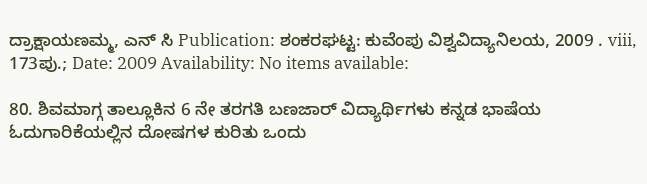ದ್ರಾಕ್ಷಾಯಣಮ್ಮ, ಎನ್ ಸಿ Publication: ಶಂಕರಘಟ್ಟ: ಕುವೆಂಪು ವಿಶ್ವವಿದ್ಯಾನಿಲಯ, 2009 . viii, 173ಪು.; Date: 2009 Availability: No items available:

80. ಶಿವಮಾಗ್ಗ ತಾಲ್ಲೂಕಿನ 6 ನೇ ತರಗತಿ ಬಣಜಾರ್ ವಿದ್ಯಾರ್ಥಿಗಳು ಕನ್ನಡ ಭಾಷೆಯ ಓದುಗಾರಿಕೆಯಲ್ಲಿನ ದೋಷಗಳ ಕುರಿತು ಒಂದು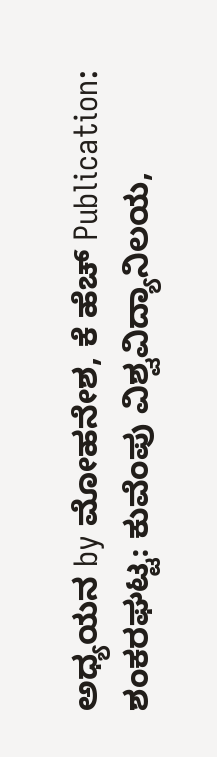ಅಧ್ಯಯನ by ಮೋಹನೇಶ, ಕೆ ಹೆಚ್ Publication: ಶಂಕರಘಟ್ಟ: ಕುವೆಂಪು ವಿಶ್ವವಿದ್ಯಾನಿಲಯ,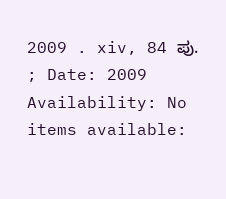2009 . xiv, 84 ಪು. ; Date: 2009 Availability: No items available: